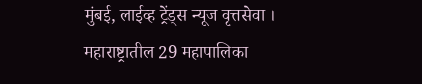मुंबई, लाईव्ह ट्रेंड्स न्यूज वृत्तसेवा । महाराष्ट्रातील 29 महापालिका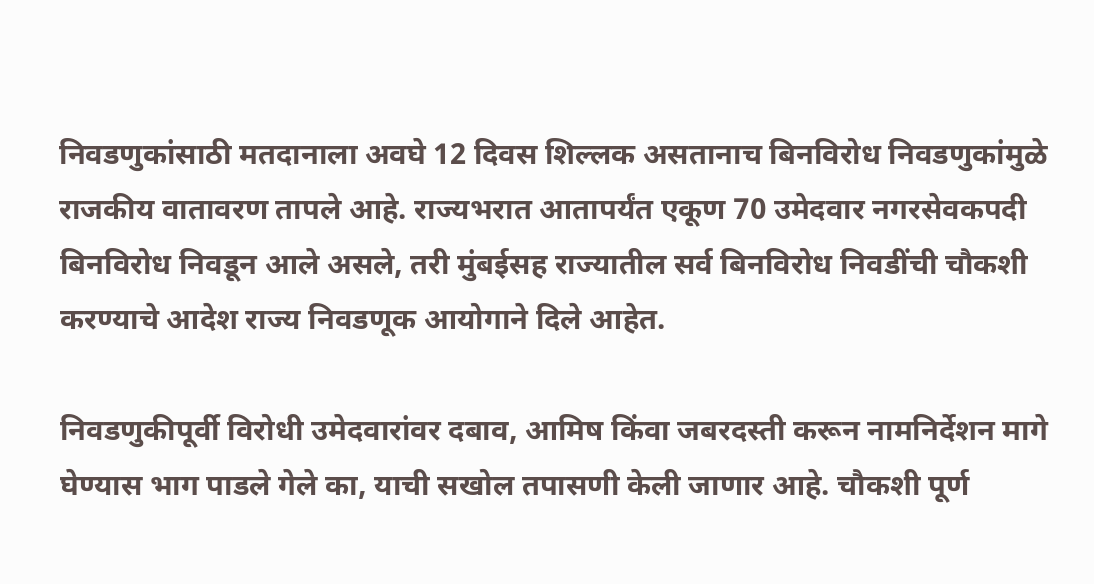निवडणुकांसाठी मतदानाला अवघे 12 दिवस शिल्लक असतानाच बिनविरोध निवडणुकांमुळे राजकीय वातावरण तापले आहे. राज्यभरात आतापर्यंत एकूण 70 उमेदवार नगरसेवकपदी बिनविरोध निवडून आले असले, तरी मुंबईसह राज्यातील सर्व बिनविरोध निवडींची चौकशी करण्याचे आदेश राज्य निवडणूक आयोगाने दिले आहेत.

निवडणुकीपूर्वी विरोधी उमेदवारांवर दबाव, आमिष किंवा जबरदस्ती करून नामनिर्देशन मागे घेण्यास भाग पाडले गेले का, याची सखोल तपासणी केली जाणार आहे. चौकशी पूर्ण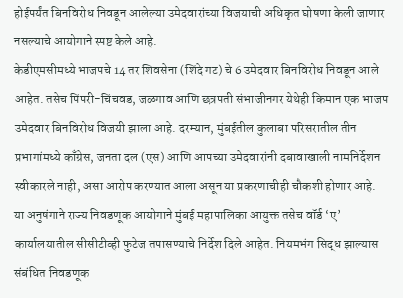होईपर्यंत बिनविरोध निवडून आलेल्या उमेदवारांच्या विजयाची अधिकृत घोषणा केली जाणार नसल्याचे आयोगाने स्पष्ट केले आहे.
केडीएमसीमध्ये भाजपचे 14 तर शिवसेना (शिंदे गट) चे 6 उमेदवार बिनविरोध निवडून आले आहेत. तसेच पिंपरी-चिंचवड, जळगाव आणि छत्रपती संभाजीनगर येथेही किमान एक भाजप उमेदवार बिनविरोध विजयी झाला आहे. दरम्यान, मुंबईतील कुलाबा परिसरातील तीन प्रभागांमध्ये काँग्रेस, जनता दल (एस) आणि आपच्या उमेदवारांनी दबावाखाली नामनिर्देशन स्वीकारले नाही, असा आरोप करण्यात आला असून या प्रकरणाचीही चौकशी होणार आहे.
या अनुषंगाने राज्य निवडणूक आयोगाने मुंबई महापालिका आयुक्त तसेच वॉर्ड ‘ए’ कार्यालयातील सीसीटीव्ही फुटेज तपासण्याचे निर्देश दिले आहेत. नियमभंग सिद्ध झाल्यास संबंधित निवडणूक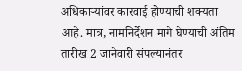अधिकाऱ्यांवर कारवाई होण्याची शक्यता आहे. मात्र, नामनिर्देशन मागे घेण्याची अंतिम तारीख 2 जानेवारी संपल्यानंतर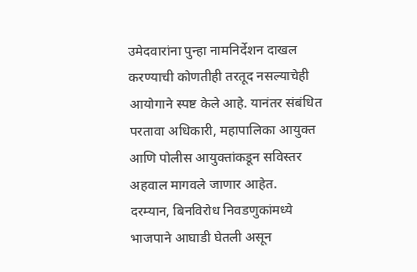उमेदवारांना पुन्हा नामनिर्देशन दाखल करण्याची कोणतीही तरतूद नसल्याचेही आयोगाने स्पष्ट केले आहे. यानंतर संबंधित परतावा अधिकारी, महापालिका आयुक्त आणि पोलीस आयुक्तांकडून सविस्तर अहवाल मागवले जाणार आहेत.
दरम्यान, बिनविरोध निवडणुकांमध्ये भाजपाने आघाडी घेतली असून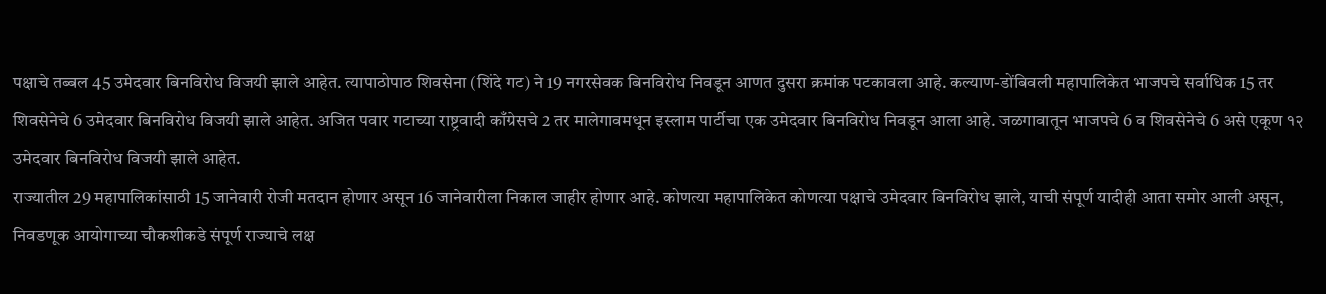पक्षाचे तब्बल 45 उमेदवार बिनविरोध विजयी झाले आहेत. त्यापाठोपाठ शिवसेना (शिंदे गट) ने 19 नगरसेवक बिनविरोध निवडून आणत दुसरा क्रमांक पटकावला आहे. कल्याण-डोंबिवली महापालिकेत भाजपचे सर्वाधिक 15 तर शिवसेनेचे 6 उमेदवार बिनविरोध विजयी झाले आहेत. अजित पवार गटाच्या राष्ट्रवादी काँग्रेसचे 2 तर मालेगावमधून इस्लाम पार्टीचा एक उमेदवार बिनविरोध निवडून आला आहे. जळगावातून भाजपचे 6 व शिवसेनेचे 6 असे एकूण १२ उमेदवार बिनविरोध विजयी झाले आहेत.
राज्यातील 29 महापालिकांसाठी 15 जानेवारी रोजी मतदान होणार असून 16 जानेवारीला निकाल जाहीर होणार आहे. कोणत्या महापालिकेत कोणत्या पक्षाचे उमेदवार बिनविरोध झाले, याची संपूर्ण यादीही आता समोर आली असून, निवडणूक आयोगाच्या चौकशीकडे संपूर्ण राज्याचे लक्ष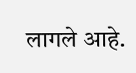लागले आहे.